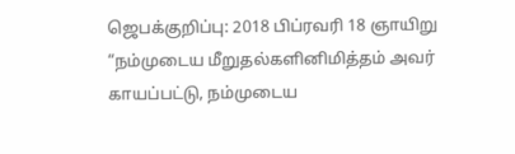ஜெபக்குறிப்பு: 2018 பிப்ரவரி 18 ஞாயிறு
“நம்முடைய மீறுதல்களினிமித்தம் அவர் காயப்பட்டு, நம்முடைய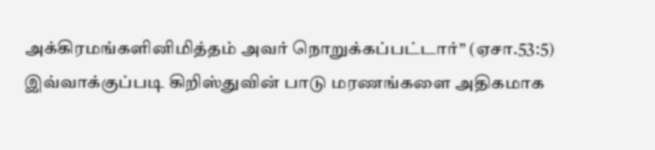அக்கிரமங்களினிமித்தம் அவர் நொறுக்கப்பட்டார்” (ஏசா.53:5) இவ்வாக்குப்படி கிறிஸ்துவின் பாடு மரணங்களை அதிகமாக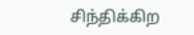சிந்திக்கிற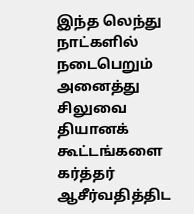இந்த லெந்து நாட்களில் நடைபெறும் அனைத்து சிலுவை தியானக் கூட்டங்களை கர்த்தர் ஆசீர்வதித்திட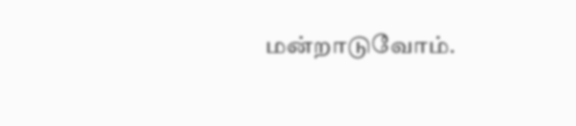மன்றாடுவோம்.